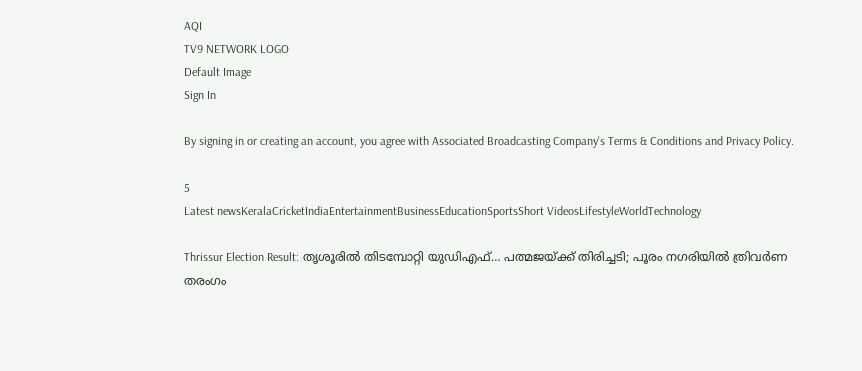AQI
TV9 NETWORK LOGO
Default Image
Sign In

By signing in or creating an account, you agree with Associated Broadcasting Company's Terms & Conditions and Privacy Policy.

5
Latest newsKeralaCricketIndiaEntertainmentBusinessEducationSportsShort VideosLifestyleWorldTechnology

Thrissur Election Result: തൃശൂരിൽ തിടമ്പോറ്റി യുഡിഎഫ്… പത്മജയ്ക്ക് തിരിച്ചടി; പൂരം നഗരിയിൽ ത്രിവർണ തരംഗം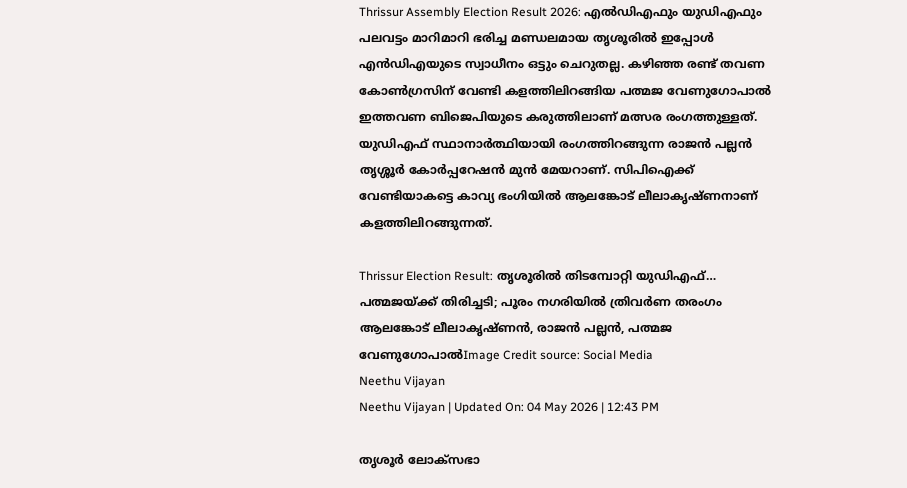Thrissur Assembly Election Result 2026: എൽഡിഎഫും യുഡിഎഫും പലവട്ടം മാറിമാറി ഭരിച്ച മണ്ഡലമായ തൃശൂരിൽ ഇപ്പോൾ എൻഡിഎയുടെ സ്വാധീനം ഒട്ടും ചെറുതല്ല. കഴിഞ്ഞ രണ്ട് തവണ കോൺഗ്രസിന് വേണ്ടി കളത്തിലിറങ്ങിയ പത്മജ വേണുഗോപാൽ ഇത്തവണ ബിജെപിയുടെ കരുത്തിലാണ് മത്സര രംഗത്തുള്ളത്. യുഡിഎഫ് സ്ഥാനാർത്ഥിയായി രംഗത്തിറങ്ങുന്ന രാജൻ പല്ലൻ തൃശ്ശൂർ കോർപ്പറേഷൻ മുൻ മേയറാണ്. സിപിഐക്ക് വേണ്ടിയാകട്ടെ കാവ്യ ഭംഗിയിൽ ആലങ്കോട് ലീലാകൃഷ്‍ണനാണ് കളത്തിലിറങ്ങുന്നത്.

Thrissur Election Result: തൃശൂരിൽ തിടമ്പോറ്റി യുഡിഎഫ്… പത്മജയ്ക്ക് തിരിച്ചടി; പൂരം നഗരിയിൽ ത്രിവർണ തരംഗം
ആലങ്കോട് ലീലാകൃഷ്‍ണൻ, രാജൻ പല്ലൻ, പത്മജ വേണുഗോപാൽImage Credit source: Social Media
Neethu Vijayan
Neethu Vijayan | Updated On: 04 May 2026 | 12:43 PM

തൃശൂർ ലോക്സഭാ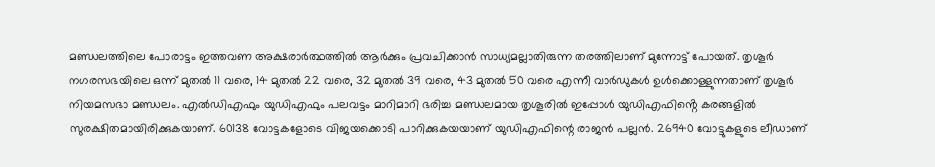മണ്ഡലത്തിലെ പോരാട്ടം ഇത്തവണ അക്ഷരാർത്ഥത്തിൽ ആർക്കും പ്രവചിക്കാൻ സാധ്യമല്ലാതിരുന്ന തരത്തിലാണ് മുന്നോട്ട് പോയത്. തൃശൂർ നഗരസഭയിലെ ഒന്ന് മുതൽ 11 വരെ, 14 മുതൽ 22 വരെ, 32 മുതൽ 39 വരെ, 43 മുതൽ 50 വരെ എന്നീ വാർഡുകൾ ഉൾക്കൊള്ളുന്നതാണ് തൃശൂർ നിയമസഭാ മണ്ഡലം. എൽഡിഎഫും യുഡിഎഫും പലവട്ടം മാറിമാറി ഭരിച്ച മണ്ഡലമായ തൃശൂരിൽ ഇപ്പോൾ യുഡിഎഫിൻ്റെ കരങ്ങളിൽ സുരക്ഷിതമായിരിക്കുകയാണ്. 60138 വോട്ടകളോടെ വിജയക്കൊടി പാറിക്കുകയയാണ് യുഡിഎഫിന്റെ രാജൻ പല്ലൻ. 26940 വോട്ടുകളുടെ ലീഡാണ്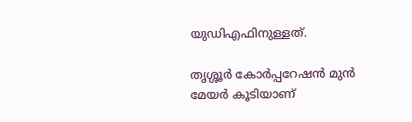യുഡിഎഫിനുള്ളത്.

തൃശ്ശൂർ കോർപ്പറേഷൻ മുൻ മേയർ കൂടിയാണ്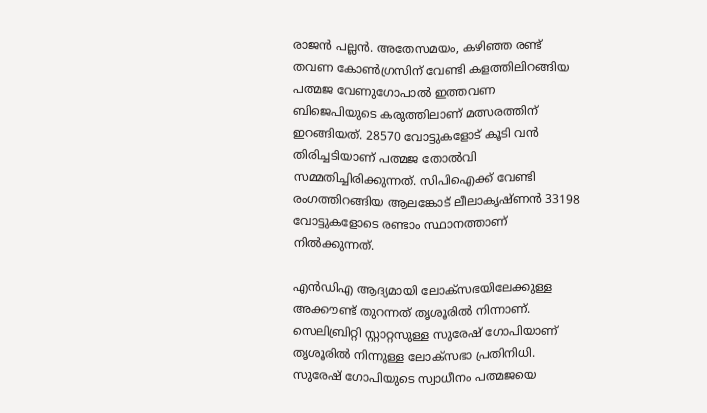രാജൻ പല്ലൻ. അതേസമയം, കഴിഞ്ഞ രണ്ട് തവണ കോൺഗ്രസിന് വേണ്ടി കളത്തിലിറങ്ങിയ പത്മജ വേണുഗോപാൽ ഇത്തവണ ബിജെപിയുടെ കരുത്തിലാണ് മത്സരത്തിന് ഇറങ്ങിയത്. 28570 വോട്ടുകളോട് കൂടി വൻ തിരിച്ചടിയാണ് പത്മജ തോൽവി സമ്മതിച്ചിരിക്കുന്നത്. സിപിഐക്ക് വേണ്ടി രംഗത്തിറങ്ങിയ ആലങ്കോട് ലീലാകൃഷ്‍ണൻ 33198 വോട്ടുകളോടെ രണ്ടാം സ്ഥാനത്താണ് നിൽക്കുന്നത്.

എൻഡിഎ ആദ്യമായി ലോക്സഭയിലേക്കുള്ള അക്കൗണ്ട് തുറന്നത് തൃശൂരിൽ നിന്നാണ്. സെലിബ്രിറ്റി സ്റ്റാറ്റസുള്ള സുരേഷ് ഗോപിയാണ് തൃശൂരിൽ നിന്നുള്ള ലോക്സഭാ പ്രതിനിധി. സുരേഷ് ഗോപിയുടെ സ്വാധീനം പത്മജയെ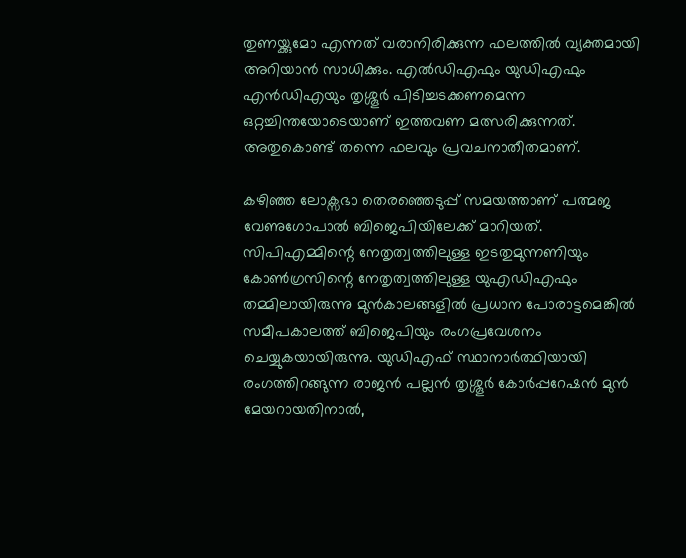തുണയ്ക്കുമോ എന്നത് വരാനിരിക്കുന്ന ഫലത്തിൽ വ്യക്തമായി അറിയാൻ സാധിക്കും. എൽഡിഎഫും യുഡിഎഫും എൻഡിഎയും തൃശ്ശൂർ പിടിച്ചടക്കണമെന്ന ഒറ്റച്ചിന്തയോടെയാണ് ഇത്തവണ മത്സരിക്കുന്നത്. അതുകൊണ്ട് തന്നെ ഫലവും പ്രവചനാതീതമാണ്.

കഴിഞ്ഞ ലോക്സഭാ തെരഞ്ഞെടുപ്പ് സമയത്താണ് പത്മജ വേണുഗോപാൽ ബിജെപിയിലേക്ക് മാറിയത്. സിപിഎമ്മിന്റെ നേതൃത്വത്തിലുള്ള ഇടതുമുന്നണിയും കോൺഗ്രസിന്റെ നേതൃത്വത്തിലുള്ള യുഎഡിഎഫും തമ്മിലായിരുന്നു മുൻകാലങ്ങളിൽ‌ പ്രധാന പോരാട്ടമെങ്കിൽ‌ സമീപകാലത്ത് ബിജെപിയും രംഗപ്രവേശനം ചെയ്യുകയായിരുന്നു. യുഡിഎഫ് സ്ഥാനാർത്ഥിയായി രംഗത്തിറങ്ങുന്ന രാജൻ പല്ലൻ തൃശ്ശൂർ കോർപ്പറേഷൻ മുൻ മേയറായതിനാൽ,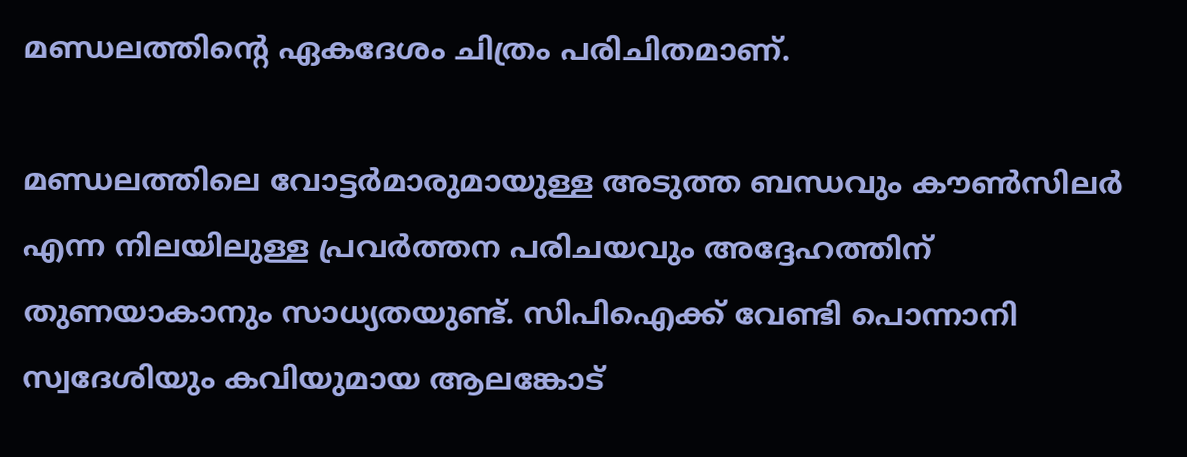മണ്ഡലത്തിൻ്റെ ഏകദേശം ചിത്രം പരിചിതമാണ്.

മണ്ഡലത്തിലെ വോട്ടർമാരുമായുള്ള അടുത്ത ബന്ധവും കൗൺസിലർ എന്ന നിലയിലുള്ള പ്രവർത്തന പരിചയവും അദ്ദേഹത്തിന് തുണയാകാനും സാധ്യതയുണ്ട്. സിപിഐക്ക് വേണ്ടി പൊന്നാനി സ്വദേശിയും കവിയുമായ ആലങ്കോട്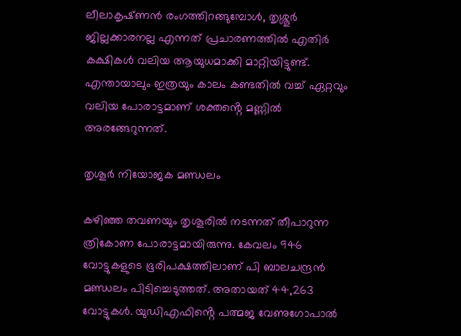ലീലാകൃഷ്‍ണൻ രംഗത്തിറങ്ങുമ്പോൾ, തൃശ്ശൂർ ജില്ലക്കാരനല്ല എന്നത് പ്രചാരണത്തിൽ എതിർ കക്ഷികൾ വലിയ ആയുധമാക്കി മാറ്റിയിട്ടുണ്ട്. എന്തായാലും ഇത്രയും കാലം കണ്ടതിൽ വച്ച് ഏറ്റവും വലിയ പോരാട്ടമാണ് ശക്തൻ്റെ മണ്ണിൽ അരങ്ങേറുന്നത്.

തൃശൂർ നിയോജക മണ്ഡലം

കഴിഞ്ഞ തവണയും തൃശൂരിൽ നടന്നത് തീപാറുന്ന ത്രികോണ പോരാട്ടമായിരുന്നു. കേവലം 946 വോട്ടുകളുടെ ഭൂരിപക്ഷത്തിലാണ് പി ബാലചന്ദ്രൻ മണ്ഡലം പിടിച്ചെടുത്തത്. അതായത് 44,263 വോട്ടുകൾ. യുഡിഎഫിൻ്റെ പത്മജ വേണുഗോപാൽ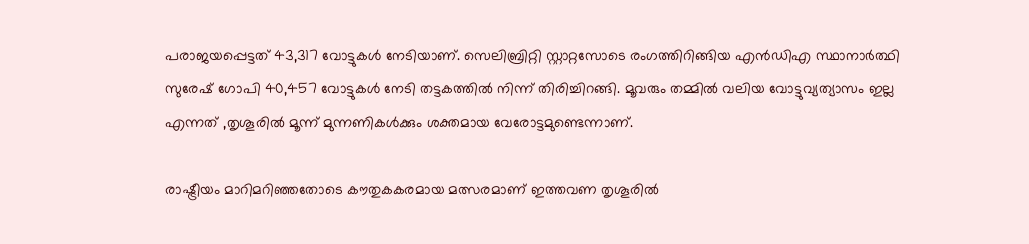പരാജയപ്പെട്ടത് 43,317 വോട്ടുകൾ നേടിയാണ്. സെലിബ്രിറ്റി സ്റ്റാറ്റസോടെ രംഗത്തിറിങ്ങിയ എൻഡിഎ സ്ഥാനാർത്ഥി സുരേഷ് ഗോപി 40,457 വോട്ടുകൾ നേടി തട്ടകത്തിൽ നിന്ന് തിരിച്ചിറങ്ങി. മൂവരും തമ്മിൽ വലിയ വോട്ടുവ്യത്യാസം ഇല്ല എന്നത് ,തൃശൂരിൽ മൂന്ന് മുന്നണികൾക്കും ശക്തമായ വേരോട്ടമുണ്ടെന്നാണ്.

രാഷ്ട്രീയം മാറിമറിഞ്ഞതോടെ കൗതുകകരമായ മത്സരമാണ് ഇത്തവണ തൃശൂരിൽ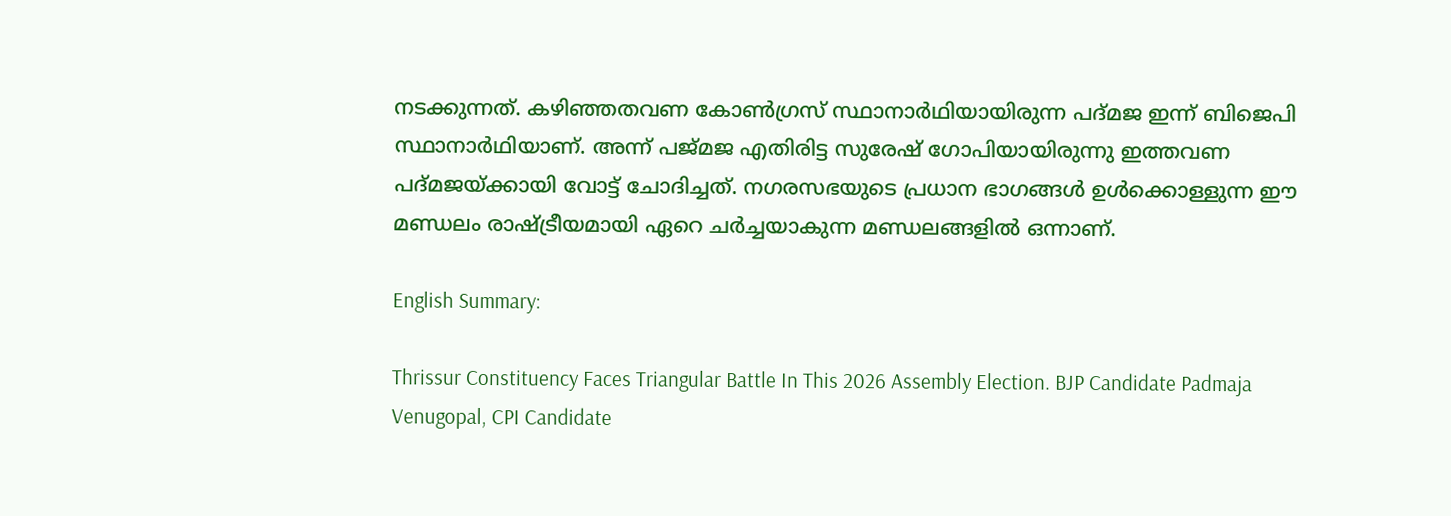നടക്കുന്നത്. കഴിഞ്ഞതവണ കോൺഗ്രസ് സ്ഥാനാർഥിയായിരുന്ന പദ്മജ ഇന്ന് ബിജെപി സ്ഥാനാർഥിയാണ്. അന്ന് പജ്മജ എതിരിട്ട സുരേഷ് ഗോപിയായിരുന്നു ഇത്തവണ പദ്മജയ്ക്കായി വോട്ട് ചോദിച്ചത്. നഗരസഭയുടെ പ്രധാന ഭാഗങ്ങൾ ഉൾക്കൊള്ളുന്ന ഈ മണ്ഡലം രാഷ്ട്രീയമായി ഏറെ ചർച്ചയാകുന്ന മണ്ഡലങ്ങളിൽ ഒന്നാണ്.

English Summary:

Thrissur Constituency Faces Triangular Battle In This 2026 Assembly Election. BJP Candidate Padmaja Venugopal, CPI Candidate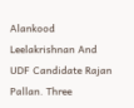Alankood Leelakrishnan And UDF Candidate Rajan Pallan. Three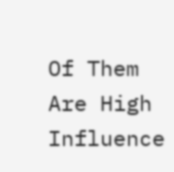Of Them Are High Influence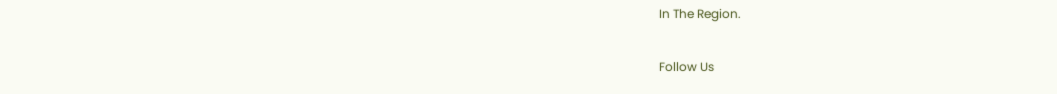In The Region.

Follow Us